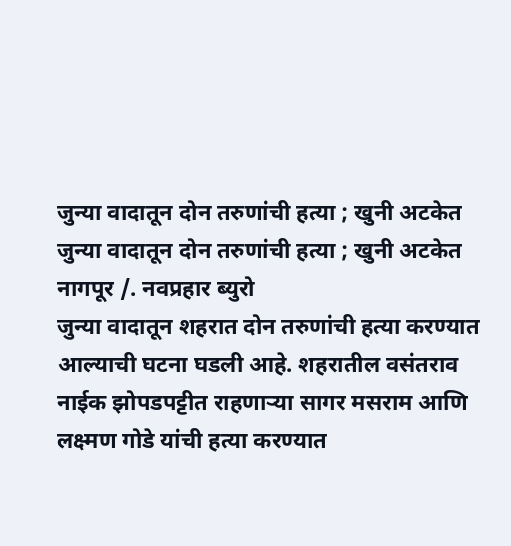जुन्या वादातून दोन तरुणांची हत्या ; खुनी अटकेत
जुन्या वादातून दोन तरुणांची हत्या ; खुनी अटकेत
नागपूर /. नवप्रहार ब्युरो
जुन्या वादातून शहरात दोन तरुणांची हत्या करण्यात आल्याची घटना घडली आहे. शहरातील वसंतराव नाईक झोपडपट्टीत राहणाऱ्या सागर मसराम आणि लक्ष्मण गोडे यांची हत्या करण्यात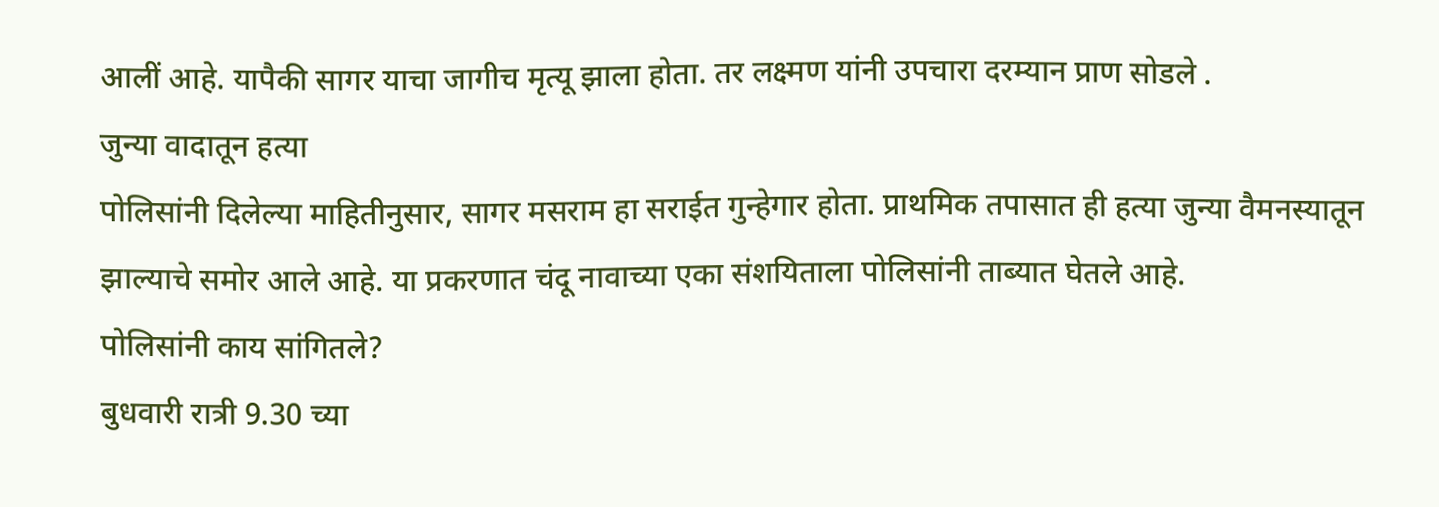आलीं आहे. यापैकी सागर याचा जागीच मृत्यू झाला होता. तर लक्ष्मण यांनी उपचारा दरम्यान प्राण सोडले .
जुन्या वादातून हत्या
पोलिसांनी दिलेल्या माहितीनुसार, सागर मसराम हा सराईत गुन्हेगार होता. प्राथमिक तपासात ही हत्या जुन्या वैमनस्यातून झाल्याचे समोर आले आहे. या प्रकरणात चंदू नावाच्या एका संशयिताला पोलिसांनी ताब्यात घेतले आहे.
पोलिसांनी काय सांगितले?
बुधवारी रात्री 9.30 च्या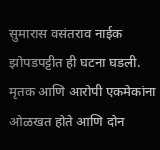सुमारास वसंतराव नाईक झोपडपट्टीत ही घटना घडली. मृतक आणि आरोपी एकमेकांना ओळखत होते आणि दोन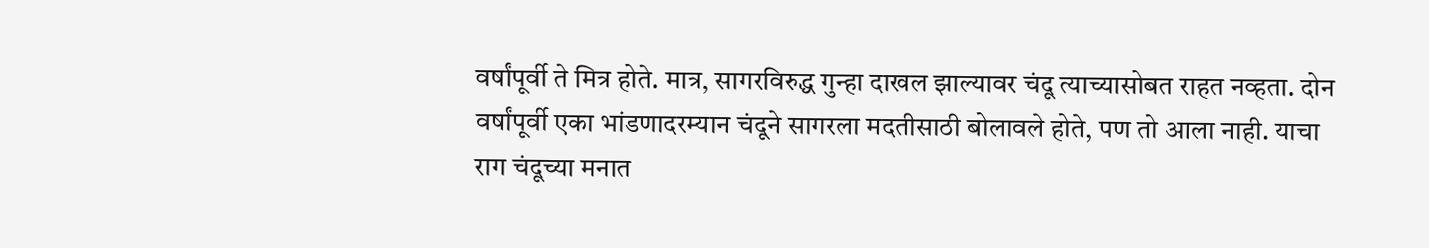वर्षांपूर्वी ते मित्र होते. मात्र, सागरविरुद्ध गुन्हा दाखल झाल्यावर चंदू त्याच्यासोबत राहत नव्हता. दोन वर्षांपूर्वी एका भांडणादरम्यान चंदूने सागरला मदतीसाठी बोलावले होते, पण तो आला नाही. याचा राग चंदूच्या मनात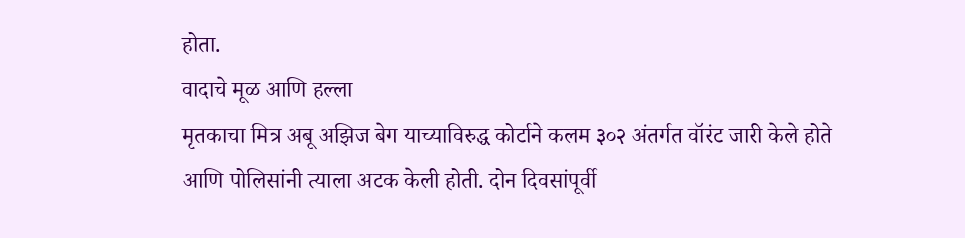होता.
वादाचे मूळ आणि हल्ला
मृतकाचा मित्र अबू अझिज बेग याच्याविरुद्ध कोर्टाने कलम ३०२ अंतर्गत वॉरंट जारी केले होते आणि पोलिसांनी त्याला अटक केली होती. दोन दिवसांपूर्वी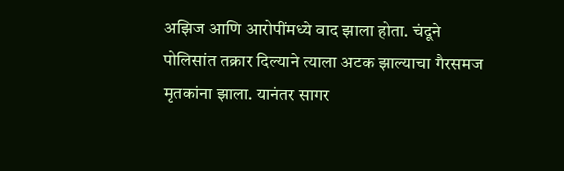अझिज आणि आरोपींमध्ये वाद झाला होता. चंदूने पोलिसांत तक्रार दिल्याने त्याला अटक झाल्याचा गैरसमज मृतकांना झाला. यानंतर सागर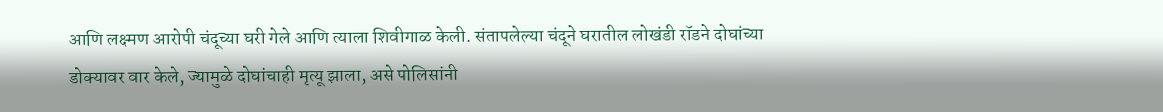आणि लक्ष्मण आरोपी चंदूच्या घरी गेले आणि त्याला शिवीगाळ केली. संतापलेल्या चंदूने घरातील लोखंडी रॉडने दोघांच्या डोक्यावर वार केले, ज्यामुळे दोघांचाही मृत्यू झाला, असे पोलिसांनी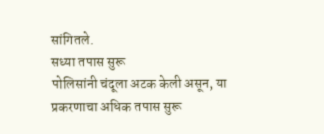सांगितले.
सध्या तपास सुरू
पोलिसांनी चंदूला अटक केली असून, या प्रकरणाचा अधिक तपास सुरू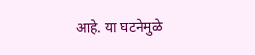आहे. या घटनेमुळे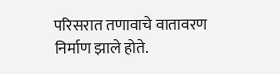परिसरात तणावाचे वातावरण निर्माण झाले होते.